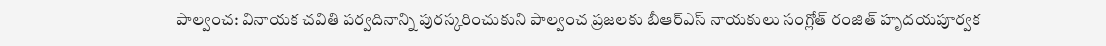పాల్వంచ: వినాయక చవితి పర్వదినాన్ని పురస్కరించుకుని పాల్వంచ ప్రజలకు బీఆర్ఎస్ నాయకులు సంగ్లోత్ రంజిత్ హృదయపూర్వక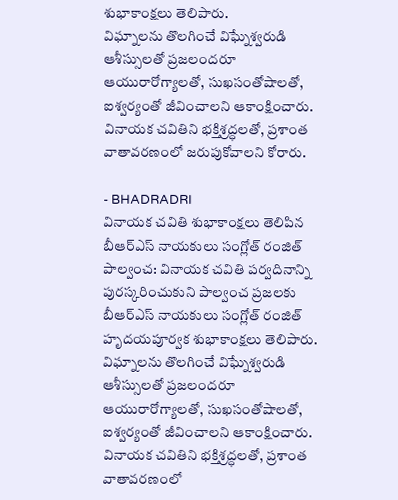శుభాకాంక్షలు తెలిపారు.
విఘ్నాలను తొలగించే విఘ్నేశ్వరుడి ఆశీస్సులతో ప్రజలందరూ ఆయురారోగ్యాలతో, సుఖసంతోషాలతో, ఐశ్వర్యంతో జీవించాలని ఆకాంక్షించారు. వినాయక చవితిని భక్తిశ్రద్ధలతో, ప్రశాంత వాతావరణంలో జరుపుకోవాలని కోరారు.

- BHADRADRI
వినాయక చవితి శుభాకాంక్షలు తెలిపిన బీఆర్ఎస్ నాయకులు సంగ్లోత్ రంజిత్
పాల్వంచ: వినాయక చవితి పర్వదినాన్ని పురస్కరించుకుని పాల్వంచ ప్రజలకు బీఆర్ఎస్ నాయకులు సంగ్లోత్ రంజిత్ హృదయపూర్వక శుభాకాంక్షలు తెలిపారు. విఘ్నాలను తొలగించే విఘ్నేశ్వరుడి ఆశీస్సులతో ప్రజలందరూ ఆయురారోగ్యాలతో, సుఖసంతోషాలతో, ఐశ్వర్యంతో జీవించాలని ఆకాంక్షించారు. వినాయక చవితిని భక్తిశ్రద్ధలతో, ప్రశాంత వాతావరణంలో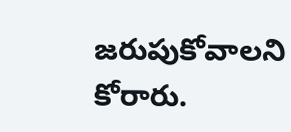జరుపుకోవాలని కోరారు.